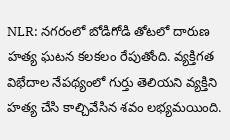NLR: నగరంలో బోడిగోడి తోటలో దారుణ హత్య ఘటన కలకలం రేపుతోంది. వ్యక్తిగత విభేదాల నేపథ్యంలో గుర్తు తెలియని వ్యక్తిని హత్య చేసి కాల్చివేసిన శవం లభ్యమయింది.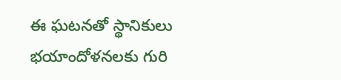ఈ ఘటనతో స్థానికులు భయాందోళనలకు గురి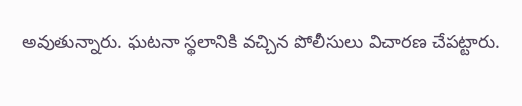అవుతున్నారు. ఘటనా స్థలానికి వచ్చిన పోలీసులు విచారణ చేపట్టారు.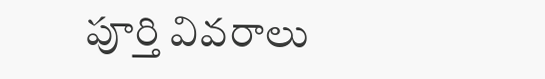పూర్తి వివరాలు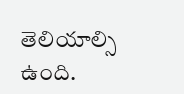తెలియాల్సి ఉంది.